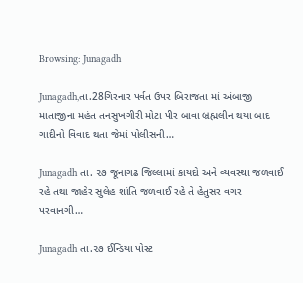Browsing: Junagadh

Junagadh,તા.28ગિરનાર પર્વત ઉપર બિરાજતા માં અંબાજી માતાજીના મહંત તનસુખગીરી મોટા પીર બાવા બ્રહ્મલીન થયા બાદ ગાદીનો વિવાદ થતા જેમાં પોલીસની…

Junagadh તા. ૨૭ જૂનાગઢ જિલ્લામાં કાયદો અને વ્યવસ્થા જળવાઈ રહે તથા જાહેર સુલેહ શાંતિ જળવાઈ રહે તે હેતુસર વગર પરવાનગી…

Junagadh તા.૨૭ ઈન્ડિયા પોસ્ટ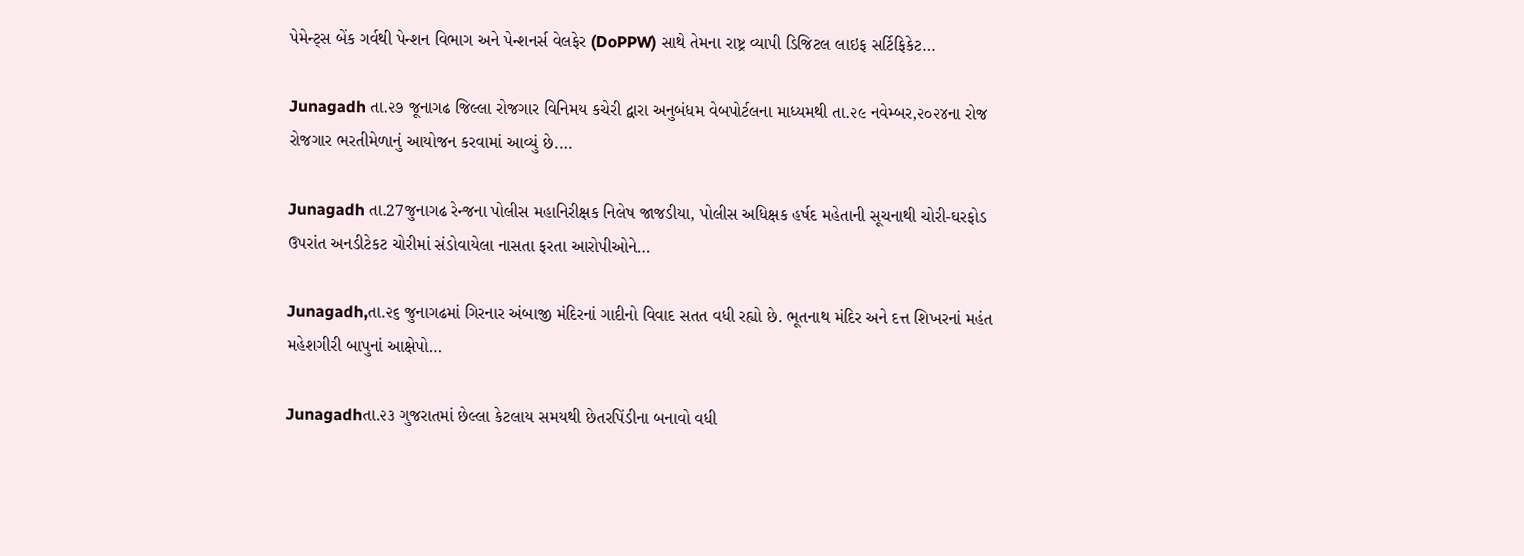પેમેન્ટ્સ બેંક ગર્વથી પેન્શન વિભાગ અને પેન્શનર્સ વેલફેર (DoPPW) સાથે તેમના રાષ્ટ્ર વ્યાપી ડિજિટલ લાઇફ સર્ટિફિકેટ…

Junagadh તા.૨૭ જૂનાગઢ જિલ્લા રોજગાર વિનિમય કચેરી દ્વારા અનુબંધમ વેબપોર્ટલના માધ્યમથી તા.૨૯ નવેમ્બર,૨૦૨૪ના રોજ રોજગાર ભરતીમેળાનું આયોજન કરવામાં આવ્યું છે.…

Junagadh તા.27જુનાગઢ રેન્જના પોલીસ મહાનિરીક્ષક નિલેષ જાજડીયા, પોલીસ અધિક્ષક હર્ષદ મહેતાની સૂચનાથી ચોરી-ઘરફોડ ઉપરાંત અનડીટેકટ ચોરીમાં સંડોવાયેલા નાસતા ફરતા આરોપીઓને…

Junagadh,તા.૨૬ જુનાગઢમાં ગિરનાર અંબાજી મંદિરનાં ગાદીનો વિવાદ સતત વધી રહ્યો છે. ભૂતનાથ મંદિર અને દત્ત શિખરનાં મહંત મહેશગીરી બાપુનાં આક્ષેપો…

Junagadhતા.૨૩ ગુજરાતમાં છેલ્લા કેટલાય સમયથી છેતરપિંડીના બનાવો વધી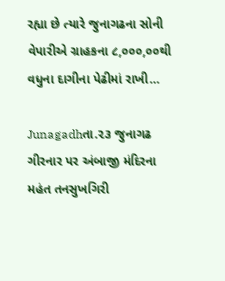રહ્યા છે ત્યારે જુનાગઢના સોની વેપારીએ ગ્રાહકના ૮,૦૦૦,૦૦થી વધુના દાગીના પેઢીમાં રાખી…

Junagadhતા.૨૩ જુનાગઢ ગીરનાર પર અંબાજી મંદિરના મહંત તનસુખગિરી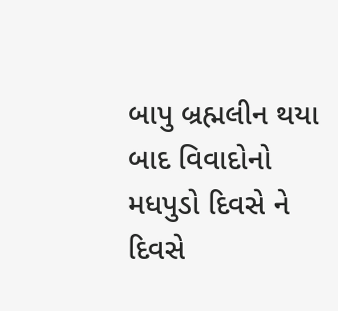બાપુ બ્રહ્મલીન થયા બાદ વિવાદોનો મધપુડો દિવસે ને દિવસે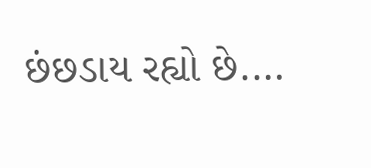છંછડાય રહ્યો છે.…